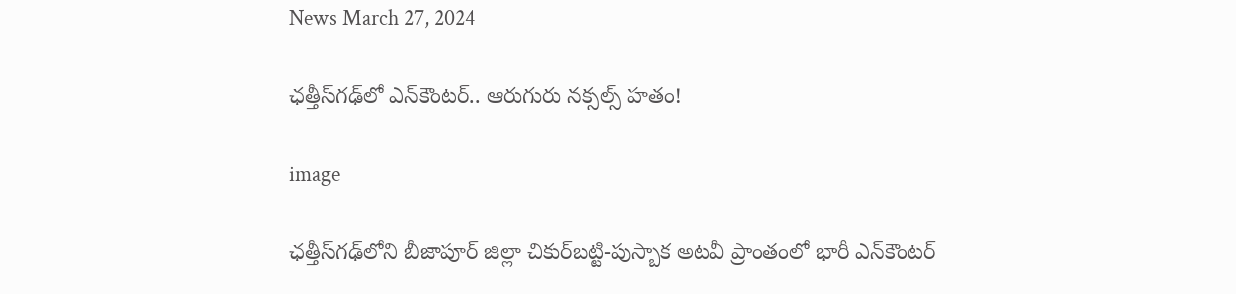News March 27, 2024

ఛత్తీస్‌గఢ్‌లో ఎన్‌కౌంటర్.. ఆరుగురు నక్సల్స్ హతం!

image

ఛత్తీస్‌గఢ్‌లోని బీజాపూర్ జిల్లా చికుర్‌బట్టి-పుస్బాక అటవీ ప్రాంతంలో భారీ ఎన్‌కౌంటర్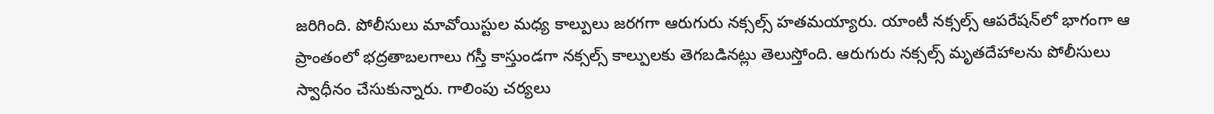జరిగింది. పోలీసులు మావోయిస్టుల మధ్య కాల్పులు జరగగా ఆరుగురు నక్సల్స్ హతమయ్యారు. యాంటీ నక్సల్స్ ఆపరేషన్‌లో భాగంగా ఆ ప్రాంతంలో భద్రతాబలగాలు గస్తీ కాస్తుండగా నక్సల్స్ కాల్పులకు తెగబడినట్లు తెలుస్తోంది. ఆరుగురు నక్సల్స్ మృతదేహాలను పోలీసులు స్వాధీనం చేసుకున్నారు. గాలింపు చర్యలు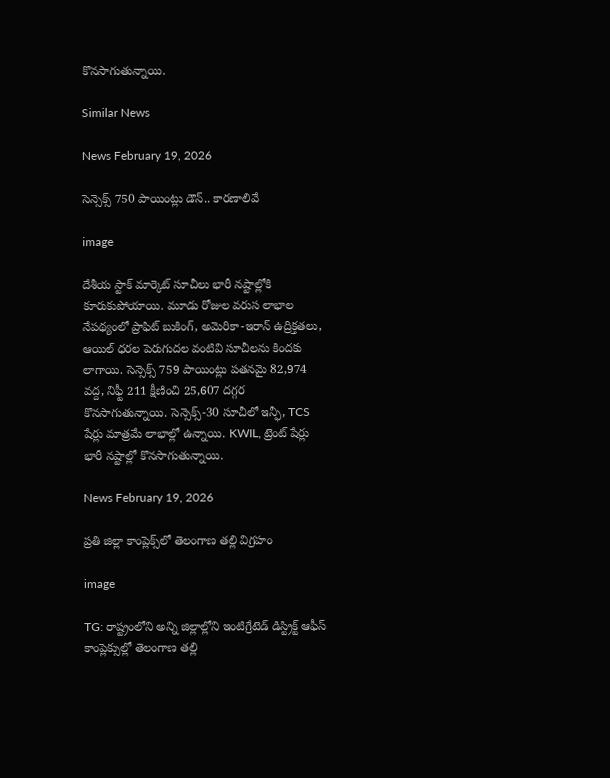కొనసాగుతున్నాయి.

Similar News

News February 19, 2026

సెన్సెక్స్ 750 పాయింట్లు డౌన్.. కారణాలివే

image

దేశీయ స్టాక్ మార్కెట్ సూచీలు భారీ నష్టాల్లోకి కూరుకుపోయాయి. మూడు రోజుల వరుస లాభాల నేపథ్యంలో ప్రాఫిట్ బుకింగ్, అమెరికా-ఇరాన్ ఉద్రిక్తతలు, ఆయిల్ ధరల పెరుగుదల వంటివి సూచీలను కిందకు లాగాయి. సెన్సెక్స్ 759 పాయింట్లు పతనమై 82,974 వద్ద, నిఫ్టీ 211 క్షీణించి 25,607 దగ్గర కొనసాగుతున్నాయి. సెన్సెక్స్-30 సూచీలో ఇన్ఫీ, TCS షేర్లు మాత్రమే లాభాల్లో ఉన్నాయి. KWIL, ట్రెంట్ షేర్లు భారీ నష్టాల్లో కొనసాగుతున్నాయి.

News February 19, 2026

ప్రతి జిల్లా కాంప్లెక్స్‌లో తెలంగాణ తల్లి విగ్రహం

image

TG: రాష్ట్రంలోని అన్ని జిల్లాల్లోని ఇంటిగ్రేటెడ్ డిస్ట్రిక్ట్ ఆఫీస్ కాంప్లెక్సుల్లో తెలంగాణ తల్లి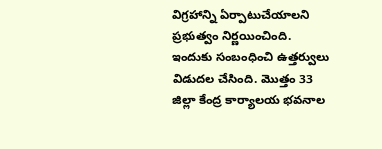విగ్రహాన్ని ఏర్పాటుచేయాలని ప్రభుత్వం నిర్ణయించింది. ఇందుకు సంబంధించి ఉత్తర్వులు విడుదల చేసింది. మొత్తం 33 జిల్లా కేంద్ర కార్యాలయ భవనాల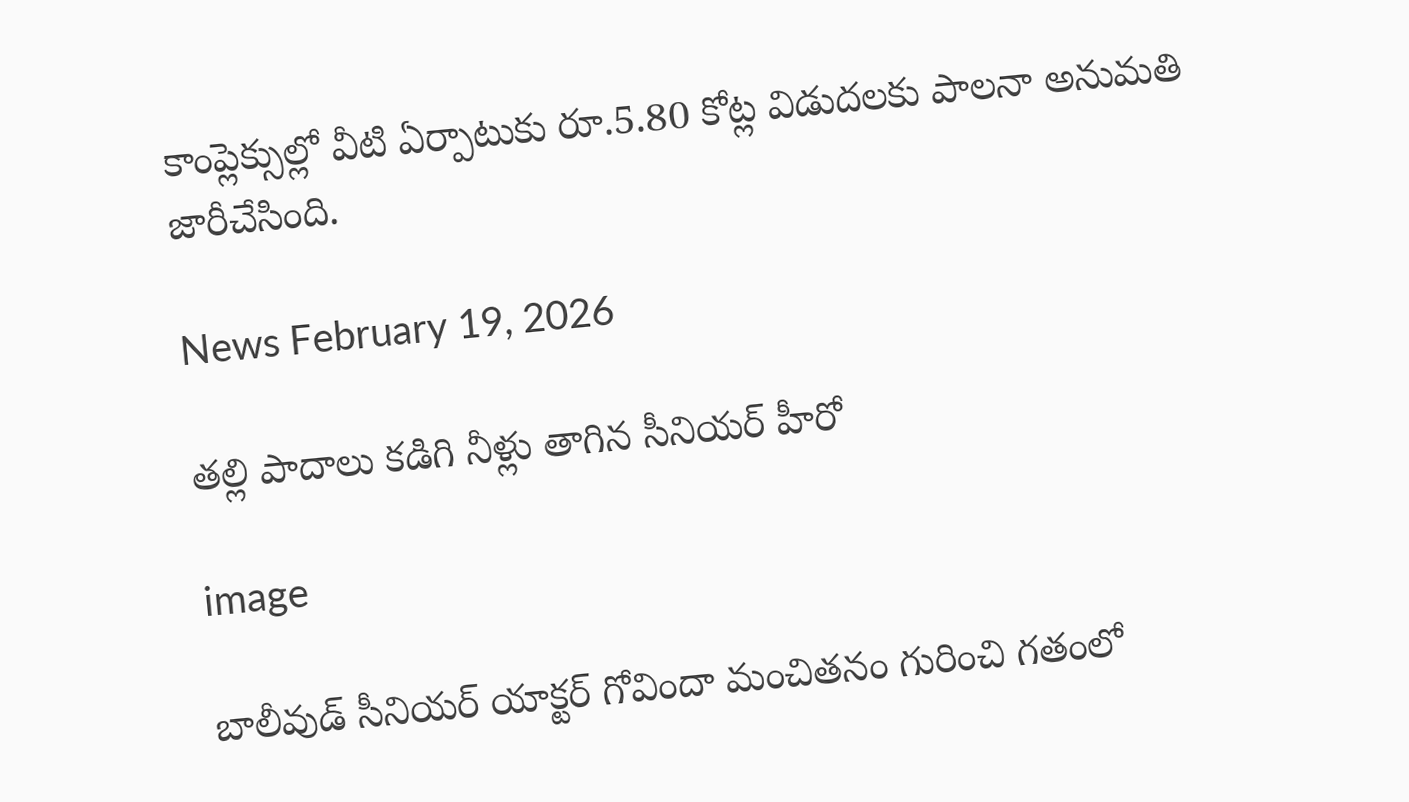కాంప్లెక్సుల్లో వీటి ఏర్పాటుకు రూ.5.80 కోట్ల విడుదలకు పాలనా అనుమతి జారీచేసింది.

News February 19, 2026

తల్లి పాదాలు కడిగి నీళ్లు తాగిన సీనియర్ హీరో

image

బాలీవుడ్ సీనియర్ యాక్టర్ గోవిందా మంచితనం గురించి గతంలో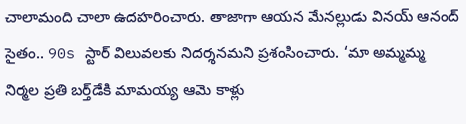చాలామంది చాలా ఉదహరించారు. తాజాగా ఆయన మేనల్లుడు వినయ్ ఆనంద్ సైతం.. 90s స్టార్ విలువలకు నిదర్శనమని ప్రశంసించారు. ‘మా అమ్మమ్మ నిర్మల ప్రతి బర్త్‌డేకి మామయ్య ఆమె కాళ్లు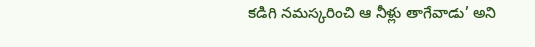కడిగి నమస్కరించి ఆ నీళ్లు తాగేవాడు’ అని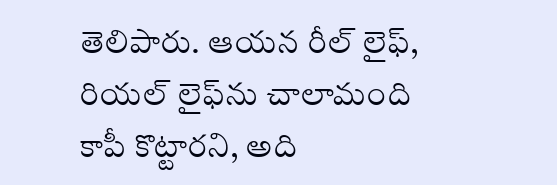తెలిపారు. ఆయన రీల్ లైఫ్, రియల్ లైఫ్‌ను చాలామంది కాపీ కొట్టారని, అది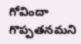గోవిందా గొప్పతనమని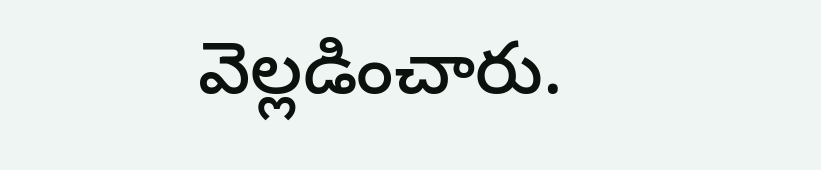వెల్లడించారు.